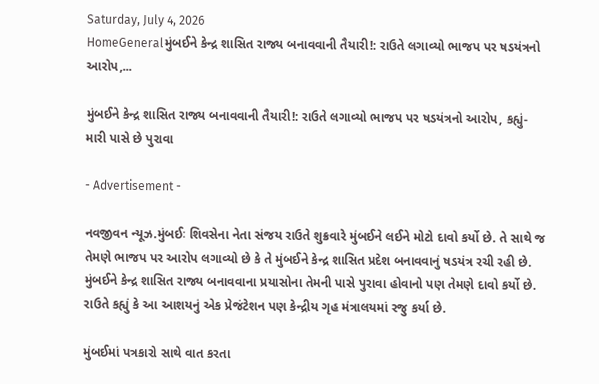Saturday, July 4, 2026
HomeGeneralમુંબઈને કેન્દ્ર શાસિત રાજ્ય બનાવવાની તૈયારી!: રાઉતે લગાવ્યો ભાજપ પર ષડયંત્રનો આરોપ,...

મુંબઈને કેન્દ્ર શાસિત રાજ્ય બનાવવાની તૈયારી!: રાઉતે લગાવ્યો ભાજપ પર ષડયંત્રનો આરોપ, કહ્યું- મારી પાસે છે પુરાવા

- Advertisement -

નવજીવન ન્યૂઝ.મુંબઈઃ શિવસેના નેતા સંજય રાઉતે શુક્રવારે મુંબઈને લઈને મોટો દાવો કર્યો છે. તે સાથે જ તેમણે ભાજપ પર આરોપ લગાવ્યો છે કે તે મુંબઈને કેન્દ્ર શાસિત પ્રદેશ બનાવવાનું ષડયંત્ર રચી રહી છે. મુંબઈને કેન્દ્ર શાસિત રાજ્ય બનાવવાના પ્રયાસોના તેમની પાસે પુરાવા હોવાનો પણ તેમણે દાવો કર્યો છે. રાઉતે કહ્યું કે આ આશયનું એક પ્રેજંટેશન પણ કેન્દ્રીય ગૃહ મંત્રાલયમાં રજુ કર્યા છે.

મુંબઈમાં પત્રકારો સાથે વાત કરતા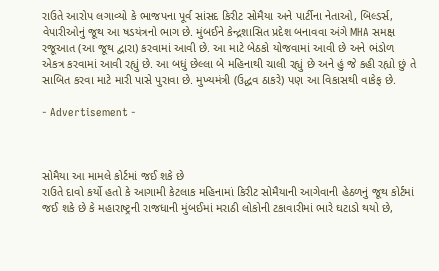રાઉતે આરોપ લગાવ્યો કે ભાજપના પૂર્વ સાંસદ કિરીટ સોમૈયા અને પાર્ટીના નેતાઓ, બિલ્ડર્સ, વેપારીઓનું જૂથ આ ષડયંત્રનો ભાગ છે. મુંબઈને કેન્દ્રશાસિત પ્રદેશ બનાવવા અંગે MHA સમક્ષ રજૂઆત (આ જૂથ દ્વારા) કરવામાં આવી છે. આ માટે બેઠકો યોજવામાં આવી છે અને ભંડોળ એકત્ર કરવામાં આવી રહ્યું છે. આ બધું છેલ્લા બે મહિનાથી ચાલી રહ્યું છે અને હું જે કહી રહ્યો છું તે સાબિત કરવા માટે મારી પાસે પુરાવા છે. મુખ્યમંત્રી (ઉદ્ધવ ઠાકરે) પણ આ વિકાસથી વાકેફ છે.

- Advertisement -



સોમૈયા આ મામલે કોર્ટમાં જઈ શકે છે
રાઉતે દાવો કર્યો હતો કે આગામી કેટલાક મહિનામાં કિરીટ સોમૈયાની આગેવાની હેઠળનું જૂથ કોર્ટમાં જઈ શકે છે કે મહારાષ્ટ્રની રાજધાની મુંબઈમાં મરાઠી લોકોની ટકાવારીમાં ભારે ઘટાડો થયો છે,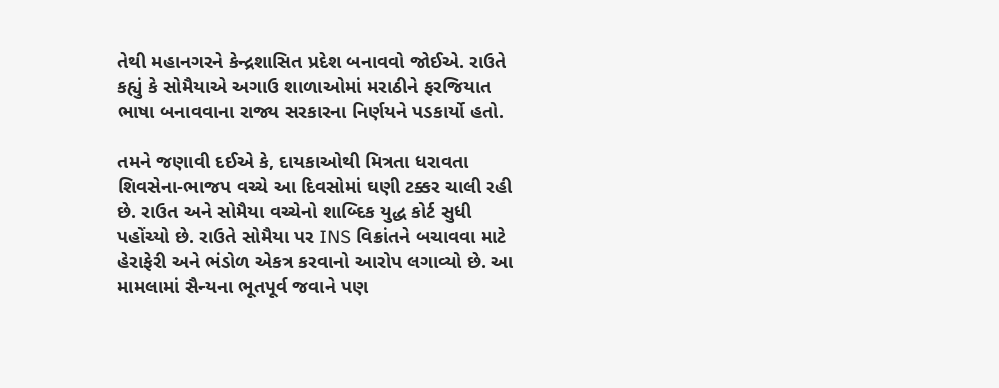તેથી મહાનગરને કેન્દ્રશાસિત પ્રદેશ બનાવવો જોઈએ. રાઉતે કહ્યું કે સોમૈયાએ અગાઉ શાળાઓમાં મરાઠીને ફરજિયાત ભાષા બનાવવાના રાજ્ય સરકારના નિર્ણયને પડકાર્યો હતો.

તમને જણાવી દઈએ કે, દાયકાઓથી મિત્રતા ધરાવતા શિવસેના-ભાજપ વચ્ચે આ દિવસોમાં ઘણી ટક્કર ચાલી રહી છે. રાઉત અને સોમૈયા વચ્ચેનો શાબ્દિક યુદ્ધ કોર્ટ સુધી પહોંચ્યો છે. રાઉતે સોમૈયા પર INS વિક્રાંતને બચાવવા માટે હેરાફેરી અને ભંડોળ એકત્ર કરવાનો આરોપ લગાવ્યો છે. આ મામલામાં સૈન્યના ભૂતપૂર્વ જવાને પણ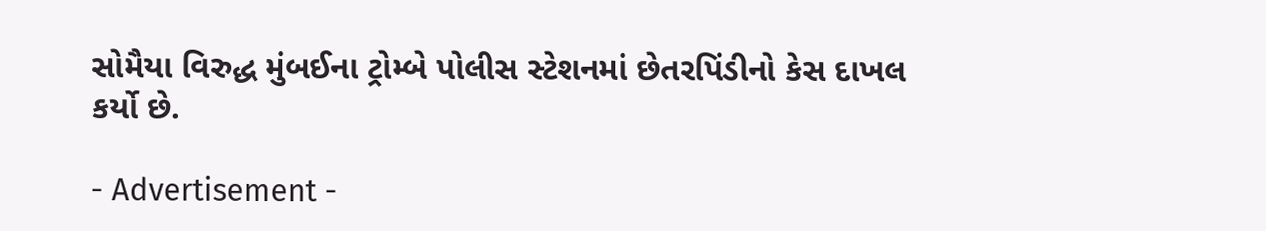સોમૈયા વિરુદ્ધ મુંબઈના ટ્રોમ્બે પોલીસ સ્ટેશનમાં છેતરપિંડીનો કેસ દાખલ કર્યો છે.

- Advertisement -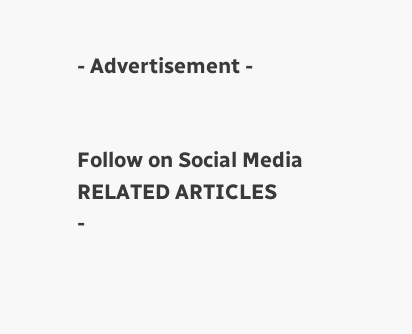- Advertisement -


Follow on Social Media
RELATED ARTICLES
-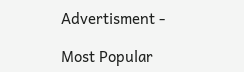Advertisment -

Most Popular